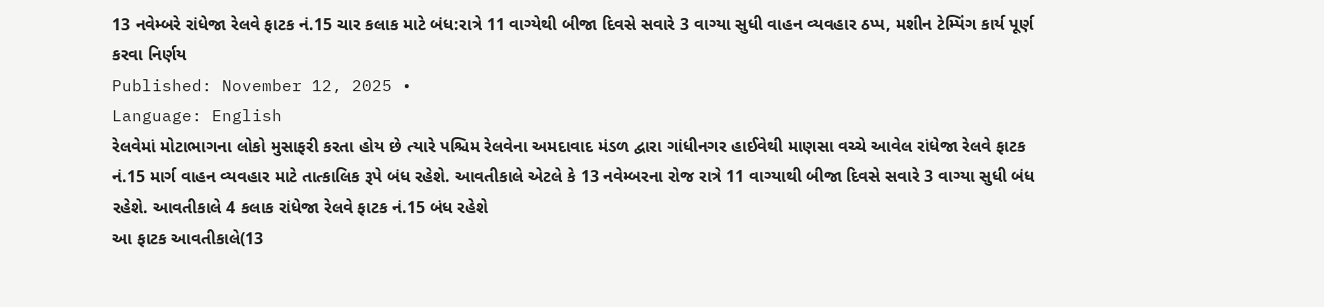13 નવેમ્બરે રાંધેજા રેલવે ફાટક નં.15 ચાર કલાક માટે બંધ:રાત્રે 11 વાગ્યેથી બીજા દિવસે સવારે 3 વાગ્યા સુધી વાહન વ્યવહાર ઠપ્પ, મશીન ટેમ્પિંગ કાર્ય પૂર્ણ કરવા નિર્ણય
Published: November 12, 2025 •
Language: English
રેલવેમાં મોટાભાગના લોકો મુસાફરી કરતા હોય છે ત્યારે પશ્ચિમ રેલવેના અમદાવાદ મંડળ દ્વારા ગાંધીનગર હાઈવેથી માણસા વચ્ચે આવેલ રાંધેજા રેલવે ફાટક નં.15 માર્ગ વાહન વ્યવહાર માટે તાત્કાલિક રૂપે બંધ રહેશે. આવતીકાલે એટલે કે 13 નવેમ્બરના રોજ રાત્રે 11 વાગ્યાથી બીજા દિવસે સવારે 3 વાગ્યા સુધી બંધ રહેશે. આવતીકાલે 4 કલાક રાંધેજા રેલવે ફાટક નં.15 બંધ રહેશે
આ ફાટક આવતીકાલે(13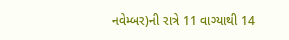નવેમ્બર)ની રાત્રે 11 વાગ્યાથી 14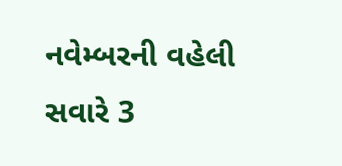નવેમ્બરની વહેલી સવારે 3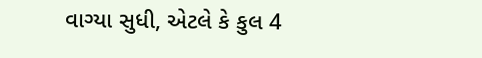વાગ્યા સુધી, એટલે કે કુલ 4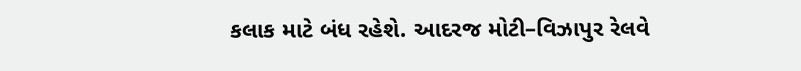કલાક માટે બંધ રહેશે. આદરજ મોટી–વિઝાપુર રેલવે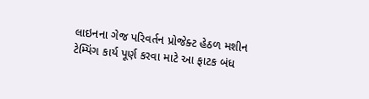લાઇનના ગેજ પરિવર્તન પ્રોજેક્ટ હેઠળ મશીન ટેમ્પિંગ કાર્ય પૂર્ણ કરવા માટે આ ફાટક બંધ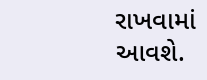રાખવામાં આવશે.